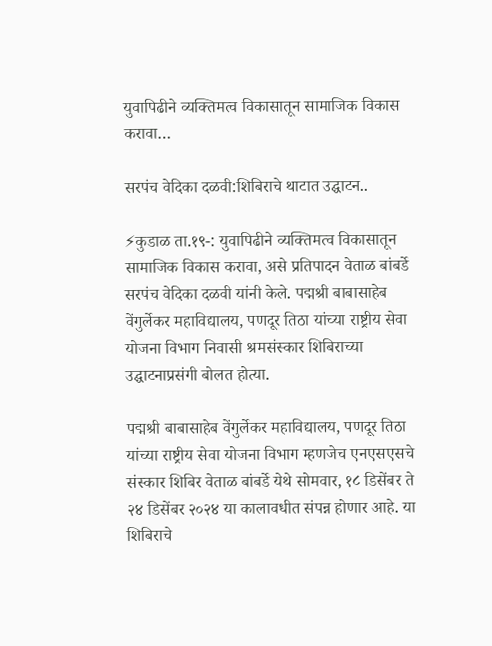युवापिढीने व्यक्तिमत्व विकासातून सामाजिक विकास करावा…

सरपंच वेदिका दळवी:शिबिराचे थाटात उद्घाटन..

⚡कुडाळ ता.१९-: युवापिढीने व्यक्तिमत्व विकासातून सामाजिक विकास करावा, असे प्रतिपादन वेताळ बांबर्डे सरपंच वेदिका दळवी यांनी केले. पद्मश्री बाबासाहेब वेंगुर्लेकर महाविद्यालय, पणदूर तिठा यांच्या राष्ट्रीय सेवा योजना विभाग निवासी श्रमसंस्कार शिबिराच्या उद्घाटनाप्रसंगी बोलत होत्या.

पद्मश्री बाबासाहेब वेंगुर्लेकर महाविद्यालय, पणदूर तिठा यांच्या राष्ट्रीय सेवा योजना विभाग म्हणजेच एनएसएसचे संस्कार शिबिर वेताळ बांबर्डे येथे सोमवार, १८ डिसेंबर ते २४ डिसेंबर २०२४ या कालावधीत संपन्न होणार आहे. या शिबिराचे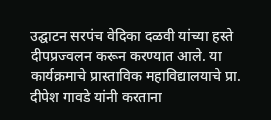उद्घाटन सरपंच वेदिका दळवी यांच्या हस्ते दीपप्रज्वलन करून करण्यात आले. या कार्यक्रमाचे प्रास्ताविक महाविद्यालयाचे प्रा.
दीपेश गावडे यांनी करताना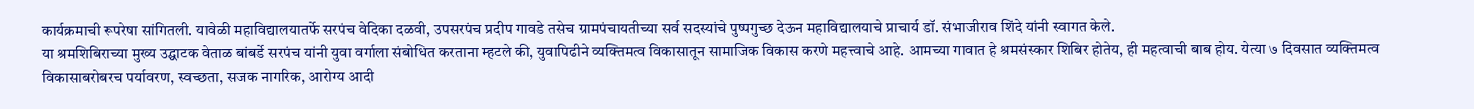कार्यक्रमाची रूपरेषा सांगितली. यावेळी महाविद्यालयातर्फे सरपंच वेदिका दळवी, उपसरपंच प्रदीप गावडे तसेच ग्रामपंचायतीच्या सर्व सदस्यांचे पुष्पगुच्छ देऊन महाविद्यालयाचे प्राचार्य डॉ. संभाजीराव शिंदे यांनी स्वागत केले.
या श्रमशिबिराच्या मुख्य उद्घाटक वेताळ बांबर्डे सरपंच यांनी युवा वर्गाला संबोधित करताना म्हटले की, युवापिढीने व्यक्तिमत्व विकासातून सामाजिक विकास करणे महत्त्वाचे आहे. आमच्या गावात हे श्रमसंस्कार शिबिर होतेय, ही महत्वाची बाब होय. येत्या ७ दिवसात व्यक्तिमत्व विकासाबरोबरच पर्यावरण, स्वच्छता, सजक नागरिक, आरोग्य आदी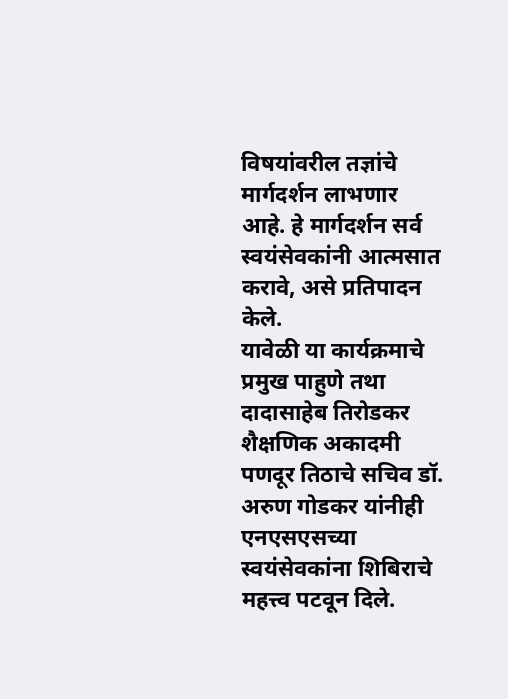विषयांवरील तज्ञांचे मार्गदर्शन लाभणार आहे. हे मार्गदर्शन सर्व स्वयंसेवकांनी आत्मसात करावे, असे प्रतिपादन केले.
यावेळी या कार्यक्रमाचे प्रमुख पाहुणे तथा दादासाहेब तिरोडकर शैक्षणिक अकादमी पणदूर तिठाचे सचिव डॉ. अरुण गोडकर यांनीही एनएसएसच्या स्वयंसेवकांना शिबिराचे महत्त्व पटवून दिले.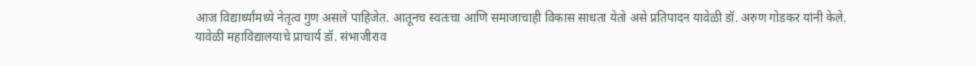आज विद्यार्थ्यांमध्ये नेतृत्व गुण असले पाहिजेत. आतूनच स्वतःचा आणि समाजाचाही विकास साधता येतो असे प्रतिपादन यावेळी डॉ. अरुण गोडकर यांनी केले.
यावेळी महाविद्यालयाचे प्राचार्य डॉ. संभाजीराव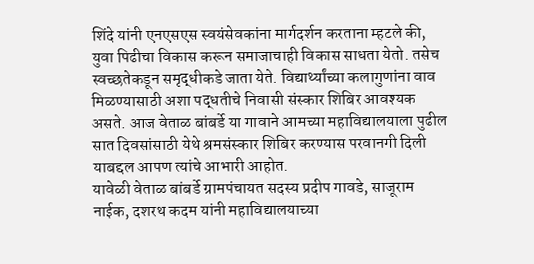शिंदे यांनी एनएसएस स्वयंसेवकांना मार्गदर्शन करताना म्हटले की, युवा पिढीचा विकास करून समाजाचाही विकास साधता येतो. तसेच स्वच्छतेकडून समृद्धीकडे जाता येते. विद्यार्थ्यांच्या कलागुणांना वाव मिळण्यासाठी अशा पद्धतीचे निवासी संस्कार शिबिर आवश्यक असते. आज वेताळ बांबर्डे या गावाने आमच्या महाविद्यालयाला पुढील सात दिवसांसाठी येथे श्रमसंस्कार शिबिर करण्यास परवानगी दिली याबद्दल आपण त्यांचे आभारी आहोत.
यावेळी वेताळ बांबर्डे ग्रामपंचायत सदस्य प्रदीप गावडे, साजूराम नाईक, दशरथ कदम यांनी महाविद्यालयाच्या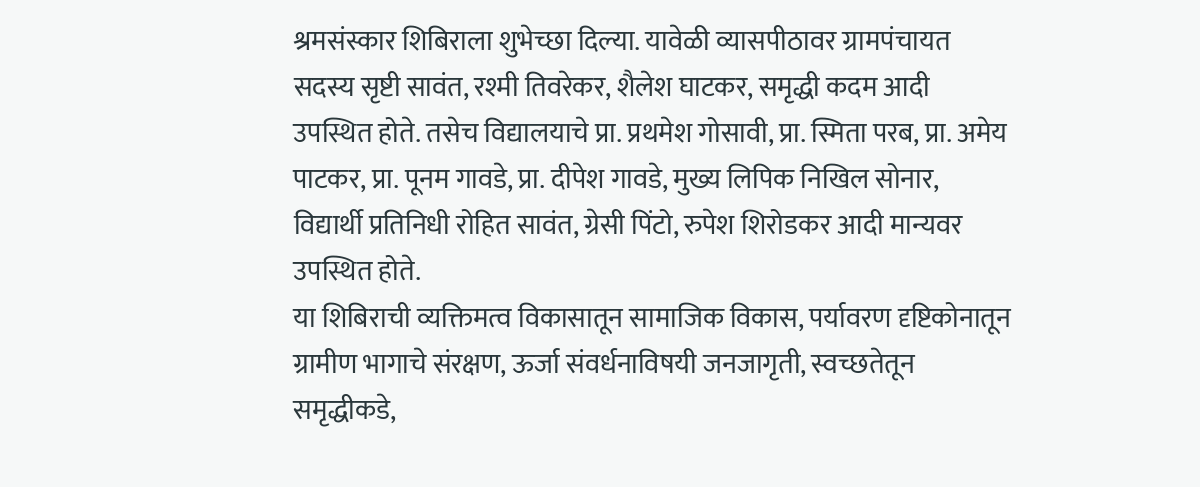श्रमसंस्कार शिबिराला शुभेच्छा दिल्या. यावेळी व्यासपीठावर ग्रामपंचायत सदस्य सृष्टी सावंत, रश्मी तिवरेकर, शैलेश घाटकर, समृद्धी कदम आदी उपस्थित होते. तसेच विद्यालयाचे प्रा. प्रथमेश गोसावी, प्रा. स्मिता परब, प्रा. अमेय पाटकर, प्रा. पूनम गावडे, प्रा. दीपेश गावडे, मुख्य लिपिक निखिल सोनार, विद्यार्थी प्रतिनिधी रोहित सावंत, ग्रेसी पिंटो, रुपेश शिरोडकर आदी मान्यवर उपस्थित होते.
या शिबिराची व्यक्तिमत्व विकासातून सामाजिक विकास, पर्यावरण दृष्टिकोनातून ग्रामीण भागाचे संरक्षण, ऊर्जा संवर्धनाविषयी जनजागृती, स्वच्छतेतून समृद्धीकडे,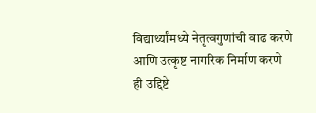विद्यार्थ्यांमध्ये नेतृत्वगुणांची वाढ करणे आणि उत्कृष्ट नागरिक निर्माण करणे ही उद्दिष्टे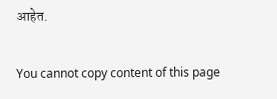आहेत.

You cannot copy content of this page